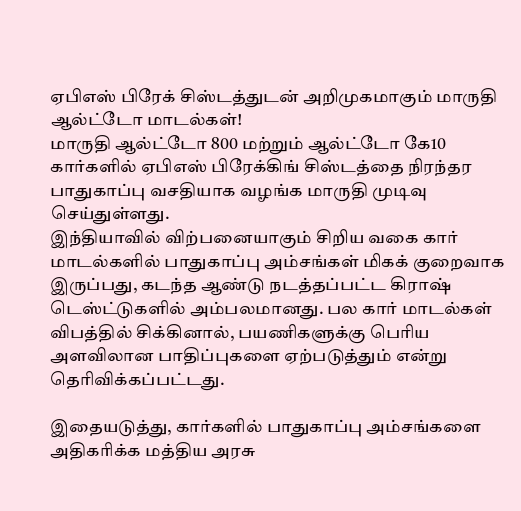ஏபிஎஸ் பிரேக் சிஸ்டத்துடன் அறிமுகமாகும் மாருதி ஆல்ட்டோ மாடல்கள்!
மாருதி ஆல்ட்டோ 800 மற்றும் ஆல்ட்டோ கே10 கார்களில் ஏபிஎஸ் பிரேக்கிங் சிஸ்டத்தை நிரந்தர பாதுகாப்பு வசதியாக வழங்க மாருதி முடிவு செய்துள்ளது.
இந்தியாவில் விற்பனையாகும் சிறிய வகை கார் மாடல்களில் பாதுகாப்பு அம்சங்கள் மிகக் குறைவாக இருப்பது, கடந்த ஆண்டு நடத்தப்பட்ட கிராஷ் டெஸ்ட்டுகளில் அம்பலமானது. பல கார் மாடல்கள் விபத்தில் சிக்கினால், பயணிகளுக்கு பெரிய அளவிலான பாதிப்புகளை ஏற்படுத்தும் என்று தெரிவிக்கப்பட்டது.

இதையடுத்து, கார்களில் பாதுகாப்பு அம்சங்களை அதிகரிக்க மத்திய அரசு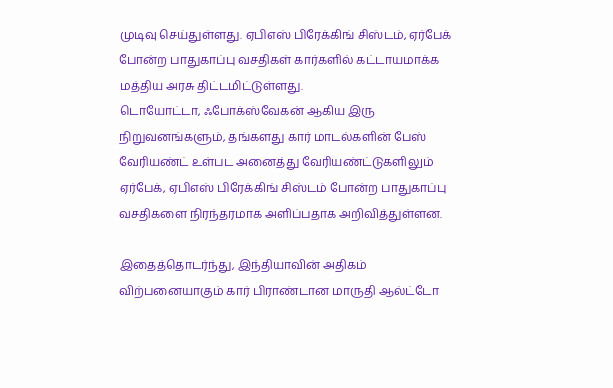முடிவு செய்துள்ளது. ஏபிஎஸ் பிரேக்கிங் சிஸ்டம், ஏர்பேக் போன்ற பாதுகாப்பு வசதிகள் கார்களில் கட்டாயமாக்க மத்திய அரசு திட்டமிட்டுள்ளது.
டொயோட்டா, ஃபோக்ஸ்வேகன் ஆகிய இரு நிறுவனங்களும், தங்களது கார் மாடல்களின் பேஸ் வேரியண்ட் உள்பட அனைத்து வேரியண்ட்டுகளிலும் ஏர்பேக், ஏபிஎஸ் பிரேக்கிங் சிஸ்டம் போன்ற பாதுகாப்பு வசதிகளை நிரந்தரமாக அளிப்பதாக அறிவித்துள்ளன.

இதைத்தொடர்ந்து, இந்தியாவின் அதிகம் விற்பனையாகும் கார் பிராண்டான மாருதி ஆல்ட்டோ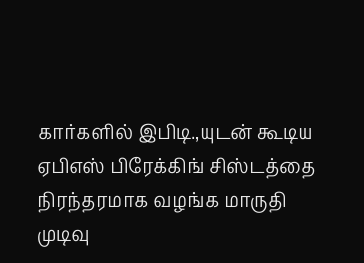கார்களில் இபிடி.,யுடன் கூடிய ஏபிஎஸ் பிரேக்கிங் சிஸ்டத்தை நிரந்தரமாக வழங்க மாருதி முடிவு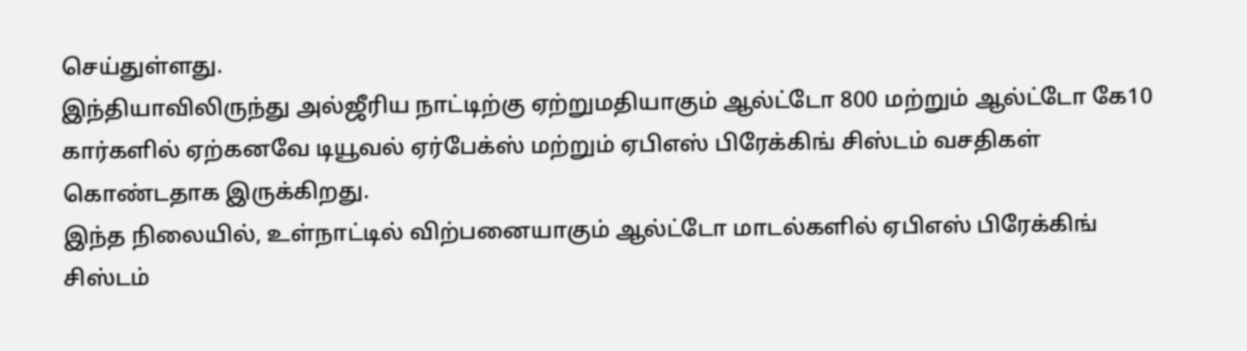செய்துள்ளது.
இந்தியாவிலிருந்து அல்ஜீரிய நாட்டிற்கு ஏற்றுமதியாகும் ஆல்ட்டோ 800 மற்றும் ஆல்ட்டோ கே10 கார்களில் ஏற்கனவே டியூவல் ஏர்பேக்ஸ் மற்றும் ஏபிஎஸ் பிரேக்கிங் சிஸ்டம் வசதிகள் கொண்டதாக இருக்கிறது.
இந்த நிலையில், உள்நாட்டில் விற்பனையாகும் ஆல்ட்டோ மாடல்களில் ஏபிஎஸ் பிரேக்கிங் சிஸ்டம்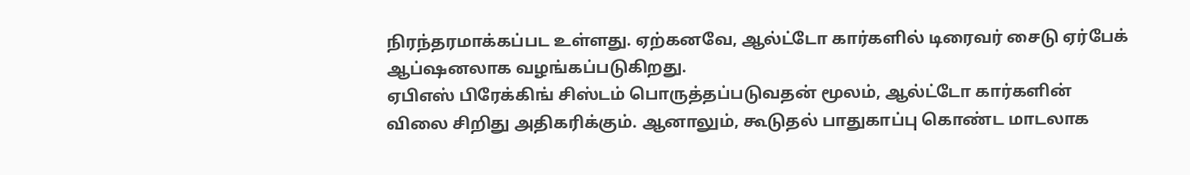நிரந்தரமாக்கப்பட உள்ளது. ஏற்கனவே, ஆல்ட்டோ கார்களில் டிரைவர் சைடு ஏர்பேக் ஆப்ஷனலாக வழங்கப்படுகிறது.
ஏபிஎஸ் பிரேக்கிங் சிஸ்டம் பொருத்தப்படுவதன் மூலம், ஆல்ட்டோ கார்களின் விலை சிறிது அதிகரிக்கும். ஆனாலும், கூடுதல் பாதுகாப்பு கொண்ட மாடலாக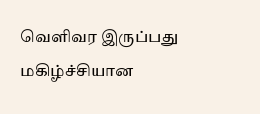வெளிவர இருப்பது மகிழ்ச்சியான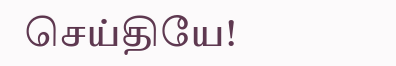செய்தியே!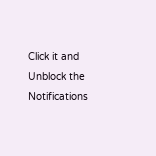Click it and Unblock the Notifications